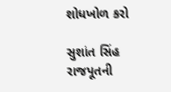શોધખોળ કરો

સુશાંત સિંહ રાજપૂતની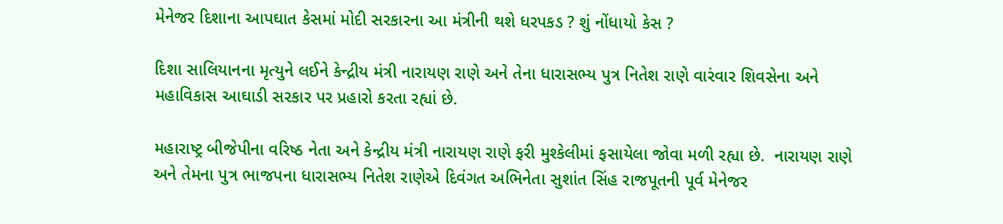મેનેજર દિશાના આપઘાત કેસમાં મોદી સરકારના આ મંત્રીની થશે ધરપકડ ? શું નોંધાયો કેસ ?

દિશા સાલિયાનના મૃત્યુને લઈને કેન્દ્રીય મંત્રી નારાયણ રાણે અને તેના ધારાસભ્ય પુત્ર નિતેશ રાણે વારંવાર શિવસેના અને મહાવિકાસ આઘાડી સરકાર પર પ્રહારો કરતા રહ્યાં છે.

મહારાષ્ટ્ર બીજેપીના વરિષ્ઠ નેતા અને કેન્દ્રીય મંત્રી નારાયણ રાણે ફરી મુશ્કેલીમાં ફસાયેલા જોવા મળી રહ્યા છે.  નારાયણ રાણે અને તેમના પુત્ર ભાજપના ધારાસભ્ય નિતેશ રાણેએ દિવંગત અભિનેતા સુશાંત સિંહ રાજપૂતની પૂર્વ મેનેજર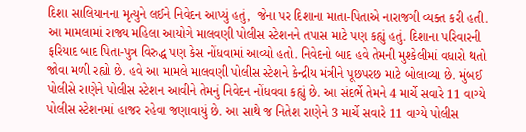દિશા સાલિયાનના મૃત્યુને લઈને નિવેદન આપ્યું હતું,  જેના પર દિશાના માતા-પિતાએ નારાજગી વ્યક્ત કરી હતી. આ મામલામાં રાજ્ય મહિલા આયોગે માલવણી પોલીસ સ્ટેશનને તપાસ માટે પણ કહ્યું હતું. દિશાના પરિવારની ફરિયાદ બાદ પિતા-પુત્ર વિરુદ્ધ પણ કેસ નોંધવામાં આવ્યો હતો. નિવેદનો બાદ હવે તેમની મુશ્કેલીમાં વધારો થતો જોવા મળી રહ્યો છે. હવે આ મામલે માલવણી પોલીસ સ્ટેશને કેન્દ્રીય મંત્રીને પૂછપરછ માટે બોલાવ્યા છે. મુંબઈ પોલીસે રાણેને પોલીસ સ્ટેશન આવીને તેમનું નિવેદન નોંધવવા કહ્યું છે. આ સંદર્ભે તેમને 4 માર્ચે સવારે 11 વાગ્યે પોલીસ સ્ટેશનમાં હાજર રહેવા જણાવાયું છે. આ સાથે જ નિતેશ રાણેને 3 માર્ચે સવારે 11 વાગ્યે પોલીસ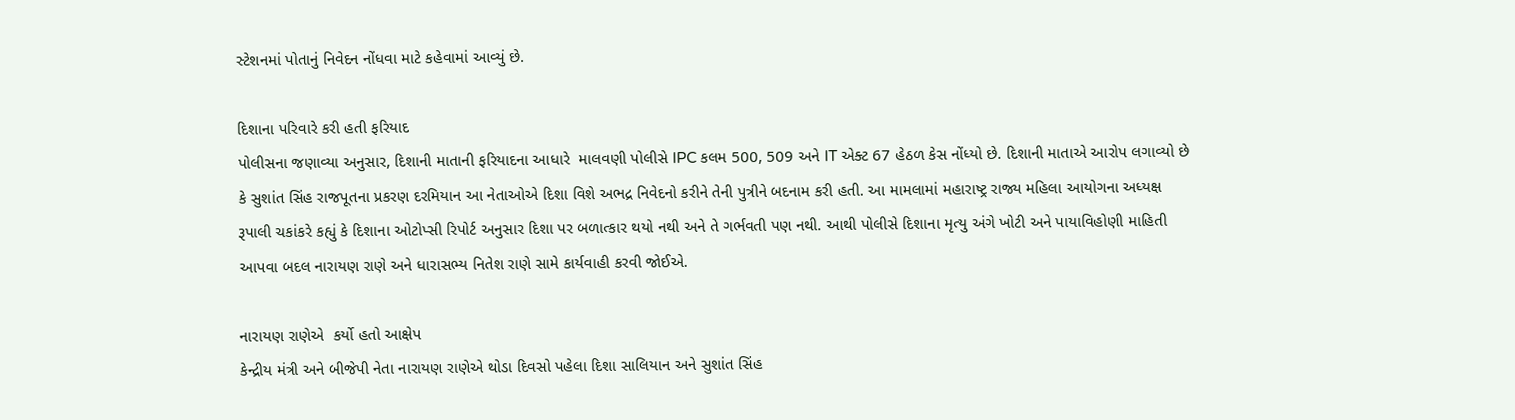સ્ટેશનમાં પોતાનું નિવેદન નોંધવા માટે કહેવામાં આવ્યું છે.

દિશાના પરિવારે કરી હતી ફરિયાદ
પોલીસના જણાવ્યા અનુસાર, દિશાની માતાની ફરિયાદના આધારે  માલવણી પોલીસે IPC કલમ 500, 509 અને IT એક્ટ 67 હેઠળ કેસ નોંધ્યો છે. દિશાની માતાએ આરોપ લગાવ્યો છે કે સુશાંત સિંહ રાજપૂતના પ્રકરણ દરમિયાન આ નેતાઓએ દિશા વિશે અભદ્ર નિવેદનો કરીને તેની પુત્રીને બદનામ કરી હતી. આ મામલામાં મહારાષ્ટ્ર રાજ્ય મહિલા આયોગના અધ્યક્ષ રૂપાલી ચકાંકરે કહ્યું કે દિશાના ઓટોપ્સી રિપોર્ટ અનુસાર દિશા પર બળાત્કાર થયો નથી અને તે ગર્ભવતી પણ નથી. આથી પોલીસે દિશાના મૃત્યુ અંગે ખોટી અને પાયાવિહોણી માહિતી આપવા બદલ નારાયણ રાણે અને ધારાસભ્ય નિતેશ રાણે સામે કાર્યવાહી કરવી જોઈએ.

નારાયણ રાણેએ  કર્યો હતો આક્ષેપ
કેન્દ્રીય મંત્રી અને બીજેપી નેતા નારાયણ રાણેએ થોડા દિવસો પહેલા દિશા સાલિયાન અને સુશાંત સિંહ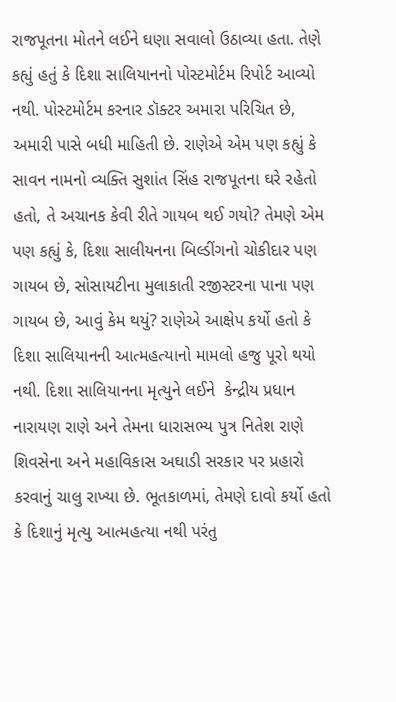રાજપૂતના મોતને લઈને ઘણા સવાલો ઉઠાવ્યા હતા. તેણે કહ્યું હતું કે દિશા સાલિયાનનો પોસ્ટમોર્ટમ રિપોર્ટ આવ્યો નથી. પોસ્ટમોર્ટમ કરનાર ડૉક્ટર અમારા પરિચિત છે, અમારી પાસે બધી માહિતી છે. રાણેએ એમ પણ કહ્યું કે સાવન નામનો વ્યક્તિ સુશાંત સિંહ રાજપૂતના ઘરે રહેતો હતો, તે અચાનક કેવી રીતે ગાયબ થઈ ગયો? તેમણે એમ પણ કહ્યું કે, દિશા સાલીયનના બિલ્ડીંગનો ચોકીદાર પણ ગાયબ છે, સોસાયટીના મુલાકાતી રજીસ્ટરના પાના પણ ગાયબ છે, આવું કેમ થયું? રાણેએ આક્ષેપ કર્યો હતો કે દિશા સાલિયાનની આત્મહત્યાનો મામલો હજુ પૂરો થયો નથી. દિશા સાલિયાનના મૃત્યુને લઈને  કેન્દ્રીય પ્રધાન નારાયણ રાણે અને તેમના ધારાસભ્ય પુત્ર નિતેશ રાણે શિવસેના અને મહાવિકાસ અઘાડી સરકાર પર પ્રહારો કરવાનું ચાલુ રાખ્યા છે. ભૂતકાળમાં, તેમણે દાવો કર્યો હતો કે દિશાનું મૃત્યુ આત્મહત્યા નથી પરંતુ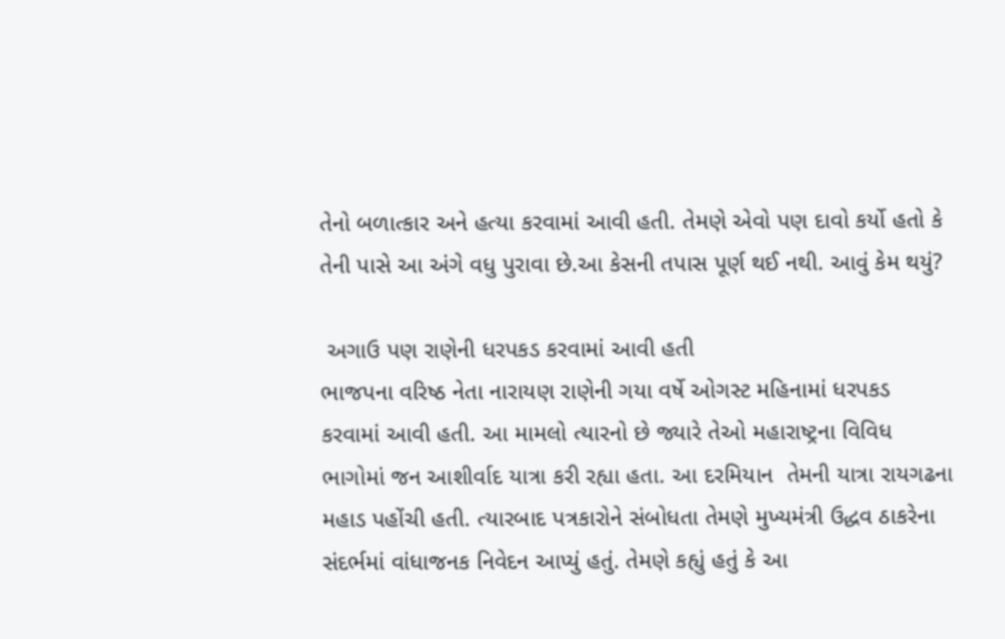તેનો બળાત્કાર અને હત્યા કરવામાં આવી હતી. તેમણે એવો પણ દાવો કર્યો હતો કે તેની પાસે આ અંગે વધુ પુરાવા છે.આ કેસની તપાસ પૂર્ણ થઈ નથી. આવું કેમ થયું?

 અગાઉ પણ રાણેની ધરપકડ કરવામાં આવી હતી
ભાજપના વરિષ્ઠ નેતા નારાયણ રાણેની ગયા વર્ષે ઓગસ્ટ મહિનામાં ધરપકડ કરવામાં આવી હતી. આ મામલો ત્યારનો છે જ્યારે તેઓ મહારાષ્ટ્રના વિવિધ ભાગોમાં જન આશીર્વાદ યાત્રા કરી રહ્યા હતા. આ દરમિયાન  તેમની યાત્રા રાયગઢના મહાડ પહોંચી હતી. ત્યારબાદ પત્રકારોને સંબોધતા તેમણે મુખ્યમંત્રી ઉદ્ધવ ઠાકરેના સંદર્ભમાં વાંધાજનક નિવેદન આપ્યું હતું. તેમણે કહ્યું હતું કે આ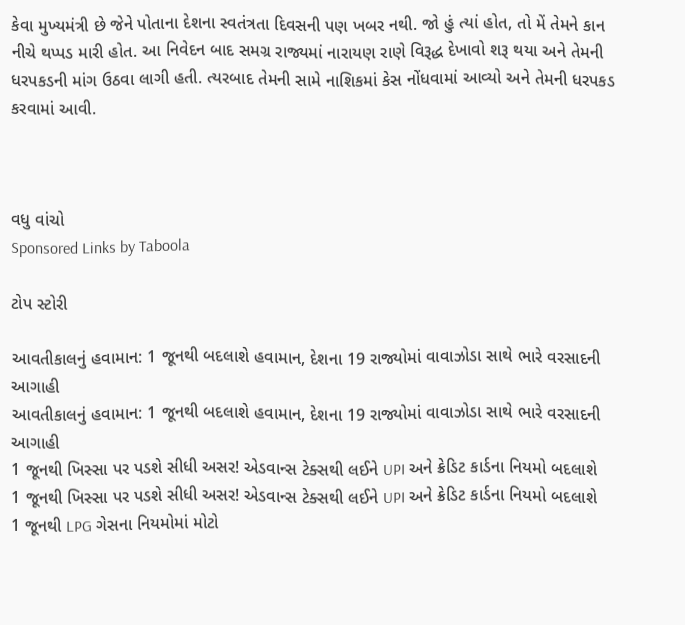કેવા મુખ્યમંત્રી છે જેને પોતાના દેશના સ્વતંત્રતા દિવસની પણ ખબર નથી. જો હું ત્યાં હોત, તો મેં તેમને કાન નીચે થપ્પડ મારી હોત. આ નિવેદન બાદ સમગ્ર રાજ્યમાં નારાયણ રાણે વિરૂદ્ધ દેખાવો શરૂ થયા અને તેમની ધરપકડની માંગ ઉઠવા લાગી હતી. ત્યરબાદ તેમની સામે નાશિકમાં કેસ નોંધવામાં આવ્યો અને તેમની ધરપકડ કરવામાં આવી.



વધુ વાંચો
Sponsored Links by Taboola

ટોપ સ્ટોરી

આવતીકાલનું હવામાન: 1 જૂનથી બદલાશે હવામાન, દેશના 19 રાજ્યોમાં વાવાઝોડા સાથે ભારે વરસાદની આગાહી
આવતીકાલનું હવામાન: 1 જૂનથી બદલાશે હવામાન, દેશના 19 રાજ્યોમાં વાવાઝોડા સાથે ભારે વરસાદની આગાહી
1 જૂનથી ખિસ્સા પર પડશે સીધી અસર! એડવાન્સ ટેક્સથી લઈને UPI અને ક્રેડિટ કાર્ડના નિયમો બદલાશે
1 જૂનથી ખિસ્સા પર પડશે સીધી અસર! એડવાન્સ ટેક્સથી લઈને UPI અને ક્રેડિટ કાર્ડના નિયમો બદલાશે
1 જૂનથી LPG ગેસના નિયમોમાં મોટો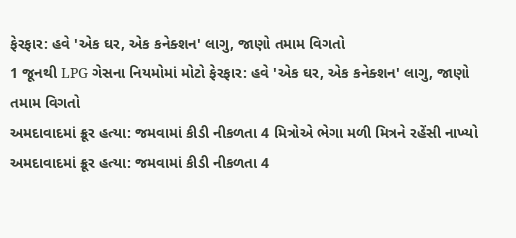ફેરફાર: હવે 'એક ઘર, એક કનેક્શન' લાગુ, જાણો તમામ વિગતો
1 જૂનથી LPG ગેસના નિયમોમાં મોટો ફેરફાર: હવે 'એક ઘર, એક કનેક્શન' લાગુ, જાણો તમામ વિગતો
અમદાવાદમાં ક્રૂર હત્યા: જમવામાં કીડી નીકળતા 4 મિત્રોએ ભેગા મળી મિત્રને રહેંસી નાખ્યો
અમદાવાદમાં ક્રૂર હત્યા: જમવામાં કીડી નીકળતા 4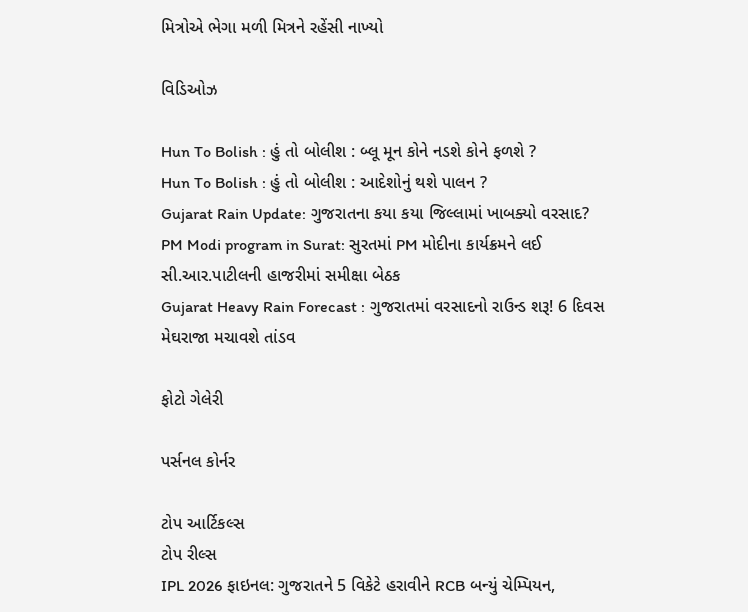મિત્રોએ ભેગા મળી મિત્રને રહેંસી નાખ્યો

વિડિઓઝ

Hun To Bolish : હું તો બોલીશ : બ્લૂ મૂન કોને નડશે કોને ફળશે ?
Hun To Bolish : હું તો બોલીશ : આદેશોનું થશે પાલન ?
Gujarat Rain Update: ગુજરાતના કયા કયા જિલ્લામાં ખાબક્યો વરસાદ?
PM Modi program in Surat: સુરતમાં PM મોદીના કાર્યક્રમને લઈ સી.આર.પાટીલની હાજરીમાં સમીક્ષા બેઠક
Gujarat Heavy Rain Forecast : ગુજરાતમાં વરસાદનો રાઉન્ડ શરૂ! 6 દિવસ મેઘરાજા મચાવશે તાંડવ

ફોટો ગેલેરી

પર્સનલ કોર્નર

ટોપ આર્ટિકલ્સ
ટોપ રીલ્સ
IPL 2026 ફાઇનલ: ગુજરાતને 5 વિકેટે હરાવીને RCB બન્યું ચેમ્પિયન,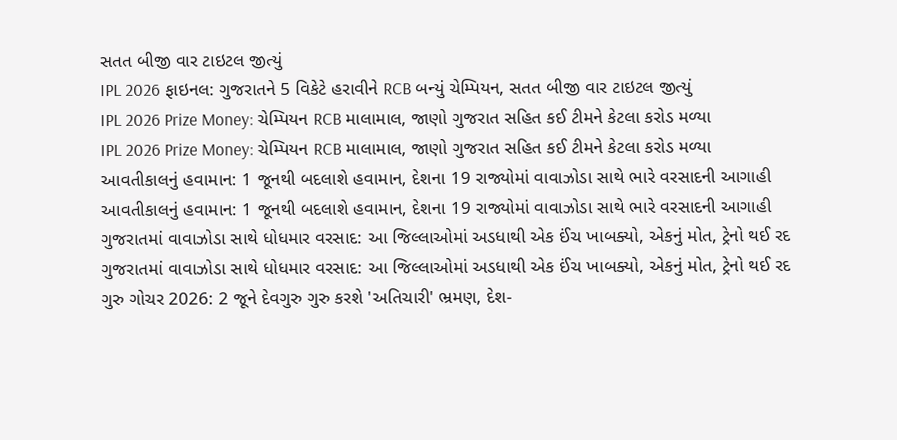સતત બીજી વાર ટાઇટલ જીત્યું
IPL 2026 ફાઇનલ: ગુજરાતને 5 વિકેટે હરાવીને RCB બન્યું ચેમ્પિયન, સતત બીજી વાર ટાઇટલ જીત્યું
IPL 2026 Prize Money: ચેમ્પિયન RCB માલામાલ, જાણો ગુજરાત સહિત કઈ ટીમને કેટલા કરોડ મળ્યા
IPL 2026 Prize Money: ચેમ્પિયન RCB માલામાલ, જાણો ગુજરાત સહિત કઈ ટીમને કેટલા કરોડ મળ્યા
આવતીકાલનું હવામાન: 1 જૂનથી બદલાશે હવામાન, દેશના 19 રાજ્યોમાં વાવાઝોડા સાથે ભારે વરસાદની આગાહી
આવતીકાલનું હવામાન: 1 જૂનથી બદલાશે હવામાન, દેશના 19 રાજ્યોમાં વાવાઝોડા સાથે ભારે વરસાદની આગાહી
ગુજરાતમાં વાવાઝોડા સાથે ધોધમાર વરસાદ: આ જિલ્લાઓમાં અડધાથી એક ઈંચ ખાબક્યો, એકનું મોત, ટ્રેનો થઈ રદ
ગુજરાતમાં વાવાઝોડા સાથે ધોધમાર વરસાદ: આ જિલ્લાઓમાં અડધાથી એક ઈંચ ખાબક્યો, એકનું મોત, ટ્રેનો થઈ રદ
ગુરુ ગોચર 2026: 2 જૂને દેવગુરુ ગુરુ કરશે 'અતિચારી' ભ્રમણ, દેશ-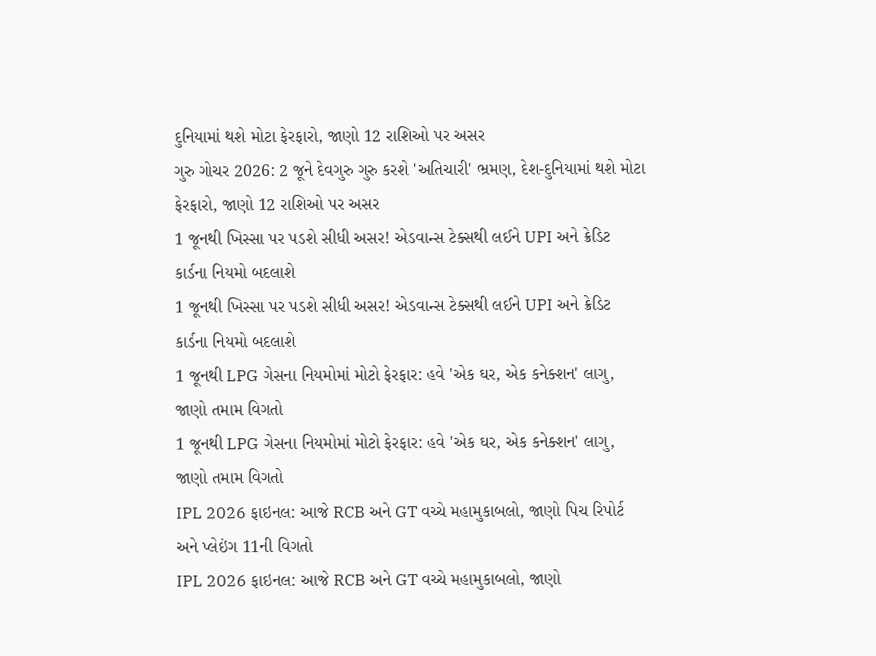દુનિયામાં થશે મોટા ફેરફારો, જાણો 12 રાશિઓ પર અસર
ગુરુ ગોચર 2026: 2 જૂને દેવગુરુ ગુરુ કરશે 'અતિચારી' ભ્રમણ, દેશ-દુનિયામાં થશે મોટા ફેરફારો, જાણો 12 રાશિઓ પર અસર
1 જૂનથી ખિસ્સા પર પડશે સીધી અસર! એડવાન્સ ટેક્સથી લઈને UPI અને ક્રેડિટ કાર્ડના નિયમો બદલાશે
1 જૂનથી ખિસ્સા પર પડશે સીધી અસર! એડવાન્સ ટેક્સથી લઈને UPI અને ક્રેડિટ કાર્ડના નિયમો બદલાશે
1 જૂનથી LPG ગેસના નિયમોમાં મોટો ફેરફાર: હવે 'એક ઘર, એક કનેક્શન' લાગુ, જાણો તમામ વિગતો
1 જૂનથી LPG ગેસના નિયમોમાં મોટો ફેરફાર: હવે 'એક ઘર, એક કનેક્શન' લાગુ, જાણો તમામ વિગતો
IPL 2026 ફાઇનલ: આજે RCB અને GT વચ્ચે મહામુકાબલો, જાણો પિચ રિપોર્ટ અને પ્લેઇંગ 11ની વિગતો
IPL 2026 ફાઇનલ: આજે RCB અને GT વચ્ચે મહામુકાબલો, જાણો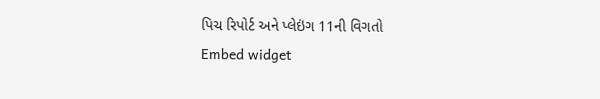પિચ રિપોર્ટ અને પ્લેઇંગ 11ની વિગતો
Embed widget